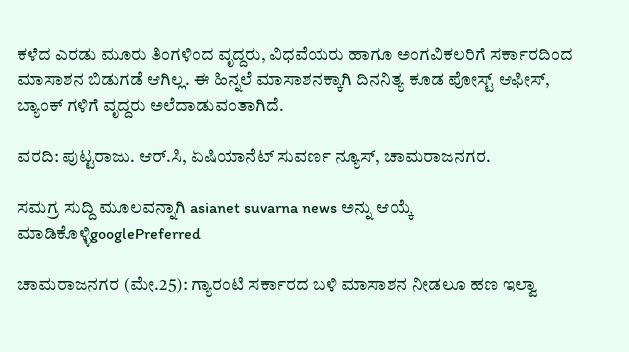ಕಳೆದ ಎರಡು ಮೂರು ತಿಂಗಳಿಂದ ವೃದ್ದರು, ವಿಧವೆಯರು ಹಾಗೂ ಅಂಗವಿಕಲರಿಗೆ ಸರ್ಕಾರದಿಂದ ಮಾಸಾಶನ ಬಿಡುಗಡೆ ಆಗಿಲ್ಲ. ಈ ಹಿನ್ನಲೆ ಮಾಸಾಶನಕ್ಕಾಗಿ ದಿನನಿತ್ಯ ಕೂಡ ಪೋಸ್ಟ್ ಆಫೀಸ್, ಬ್ಯಾಂಕ್ ಗಳಿಗೆ ವೃದ್ದರು ಅಲೆದಾಡುವಂತಾಗಿದೆ.

ವರದಿ: ಪುಟ್ಟರಾಜು. ಆರ್.ಸಿ, ಏಷಿಯಾನೆಟ್ ಸುವರ್ಣ ನ್ಯೂಸ್, ಚಾಮರಾಜನಗರ.

ಸಮಗ್ರ ಸುದ್ದಿ ಮೂಲವನ್ನಾಗಿ asianet suvarna news ಅನ್ನು ಆಯ್ಕೆ ಮಾಡಿಕೊಳ್ಳಿgooglePreferred

ಚಾಮರಾಜನಗರ (ಮೇ.25): ಗ್ಯಾರಂಟಿ ಸರ್ಕಾರದ ಬಳಿ ಮಾಸಾಶನ ನೀಡಲೂ ಹಣ ಇಲ್ವಾ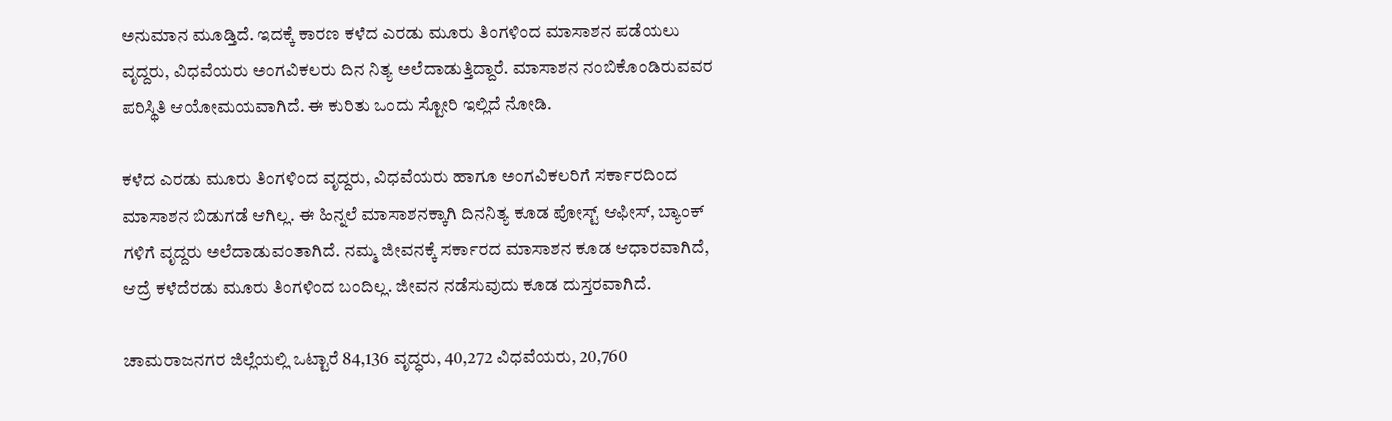ಅನುಮಾನ ಮೂಡ್ತಿದೆ. ಇದಕ್ಕೆ ಕಾರಣ ಕಳೆದ ಎರಡು ಮೂರು ತಿಂಗಳಿಂದ ಮಾಸಾಶನ ಪಡೆಯಲು ವೃದ್ದರು, ವಿಧವೆಯರು ಅಂಗವಿಕಲರು ದಿನ ನಿತ್ಯ ಅಲೆದಾಡುತ್ತಿದ್ದಾರೆ. ಮಾಸಾಶನ ನಂಬಿಕೊಂಡಿರುವವರ ಪರಿಸ್ಥಿತಿ ಆಯೋಮಯವಾಗಿದೆ. ಈ ಕುರಿತು ಒಂದು ಸ್ಟೋರಿ ಇಲ್ಲಿದೆ ನೋಡಿ.

ಕಳೆದ ಎರಡು ಮೂರು ತಿಂಗಳಿಂದ ವೃದ್ದರು, ವಿಧವೆಯರು ಹಾಗೂ ಅಂಗವಿಕಲರಿಗೆ ಸರ್ಕಾರದಿಂದ ಮಾಸಾಶನ ಬಿಡುಗಡೆ ಆಗಿಲ್ಲ. ಈ ಹಿನ್ನಲೆ ಮಾಸಾಶನಕ್ಕಾಗಿ ದಿನನಿತ್ಯ ಕೂಡ ಪೋಸ್ಟ್ ಆಫೀಸ್, ಬ್ಯಾಂಕ್ ಗಳಿಗೆ ವೃದ್ದರು ಅಲೆದಾಡುವಂತಾಗಿದೆ. ನಮ್ಮ ಜೀವನಕ್ಕೆ ಸರ್ಕಾರದ ಮಾಸಾಶನ ಕೂಡ ಆಧಾರವಾಗಿದೆ, ಆದ್ರೆ ಕಳೆದೆರಡು ಮೂರು ತಿಂಗಳಿಂದ ಬಂದಿಲ್ಲ. ಜೀವನ ನಡೆಸುವುದು ಕೂಡ ದುಸ್ತರವಾಗಿದೆ.

ಚಾಮರಾಜನಗರ ಜಿಲ್ಲೆಯಲ್ಲಿ ಒಟ್ಟಾರೆ 84,136 ವೃದ್ಧರು, 40,272 ವಿಧವೆಯರು, 20,760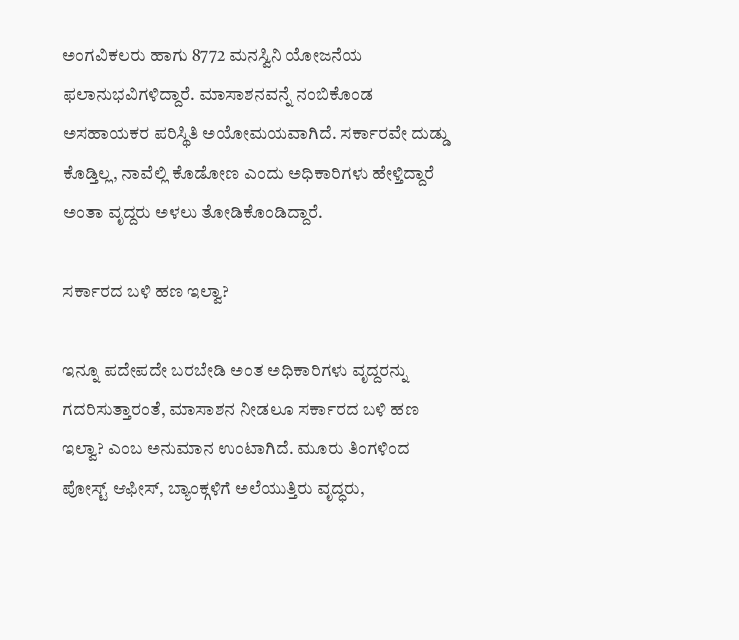ಅಂಗವಿಕಲರು ಹಾಗು 8772 ಮನಸ್ವಿನಿ ಯೋಜನೆಯ ಫಲಾನುಭವಿಗಳಿದ್ದಾರೆ. ಮಾಸಾಶನವನ್ನೆ ನಂಬಿಕೊಂಡ ಅಸಹಾಯಕರ ಪರಿಸ್ಥಿತಿ ಅಯೋಮಯವಾಗಿದೆ. ಸರ್ಕಾರವೇ ದುಡ್ಡು ಕೊಡ್ತಿಲ್ಲ, ನಾವೆಲ್ಲಿ ಕೊಡೋಣ ಎಂದು ಅಧಿಕಾರಿಗಳು ಹೇಳ್ತಿದ್ದಾರೆ ಅಂತಾ ವೃದ್ದರು ಅಳಲು ತೋಡಿಕೊಂಡಿದ್ದಾರೆ.

ಸರ್ಕಾರದ ಬಳಿ ಹಣ ಇಲ್ವಾ?

ಇನ್ನೂ ಪದೇಪದೇ ಬರಬೇಡಿ ಅಂತ ಅಧಿಕಾರಿಗಳು ವೃದ್ದರನ್ನು ಗದರಿಸುತ್ತಾರಂತೆ, ಮಾಸಾಶನ ನೀಡಲೂ ಸರ್ಕಾರದ ಬಳಿ ಹಣ ಇಲ್ವಾ? ಎಂಬ ಅನುಮಾನ ಉಂಟಾಗಿದೆ. ಮೂರು ತಿಂಗಳಿಂದ ಪೋಸ್ಟ್ ಆಫೀಸ್, ಬ್ಯಾಂಕ್ಗಳಿಗೆ ಅಲೆಯುತ್ತಿರು ವೃದ್ಧರು,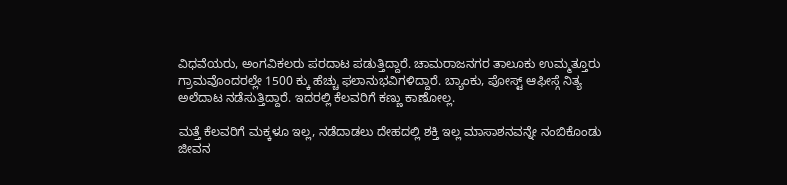ವಿಧವೆಯರು, ಅಂಗವಿಕಲರು ಪರದಾಟ ಪಡುತ್ತಿದ್ದಾರೆ. ಚಾಮರಾಜನಗರ ತಾಲೂಕು ಉಮ್ಮತ್ತೂರು ಗ್ರಾಮವೊಂದರಲ್ಲೇ 1500 ಕ್ಕು ಹೆಚ್ಚು ಫಲಾನುಭವಿಗಳಿದ್ದಾರೆ. ಬ್ಯಾಂಕು, ಪೋಸ್ಟ್ ಆಫೀಸ್ಗೆ ನಿತ್ಯ ಅಲೆದಾಟ ನಡೆಸುತ್ತಿದ್ದಾರೆ. ಇದರಲ್ಲಿ ಕೆಲವರಿಗೆ ಕಣ್ಣು ಕಾಣೋಲ್ಲ.

ಮತ್ತೆ ಕೆಲವರಿಗೆ ಮಕ್ಕಳೂ ಇಲ್ಲ, ನಡೆದಾಡಲು ದೇಹದಲ್ಲಿ ಶಕ್ತಿ ಇಲ್ಲ ಮಾಸಾಶನವನ್ನೇ ನಂಬಿಕೊಂಡು ಜೀವನ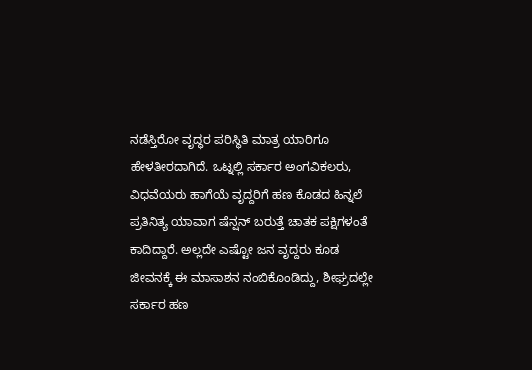ನಡೆಸ್ತಿರೋ ವೃದ್ಧರ ಪರಿಸ್ಥಿತಿ ಮಾತ್ರ ಯಾರಿಗೂ ಹೇಳತೀರದಾಗಿದೆ. ಒಟ್ನಲ್ಲಿ ಸರ್ಕಾರ ಅಂಗವಿಕಲರು, ವಿಧವೆಯರು ಹಾಗೆಯೆ ವೃದ್ದರಿಗೆ ಹಣ ಕೊಡದ ಹಿನ್ನಲೆ ಪ್ರತಿನಿತ್ಯ ಯಾವಾಗ ಷೆನ್ಷನ್ ಬರುತ್ತೆ ಚಾತಕ ಪಕ್ಷಿಗಳಂತೆ ಕಾದಿದ್ದಾರೆ. ಅಲ್ಲದೇ ಎಷ್ಟೋ ಜನ ವೃದ್ದರು ಕೂಡ ಜೀವನಕ್ಕೆ ಈ ಮಾಸಾಶನ ನಂಬಿಕೊಂಡಿದ್ದು, ಶೀಘ್ರದಲ್ಲೇ ಸರ್ಕಾರ ಹಣ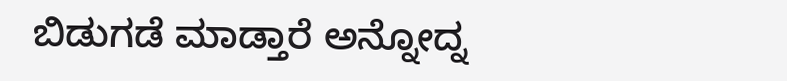ಬಿಡುಗಡೆ ಮಾಡ್ತಾರೆ ಅನ್ನೋದ್ನ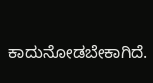ಕಾದುನೋಡಬೇಕಾಗಿದೆ.